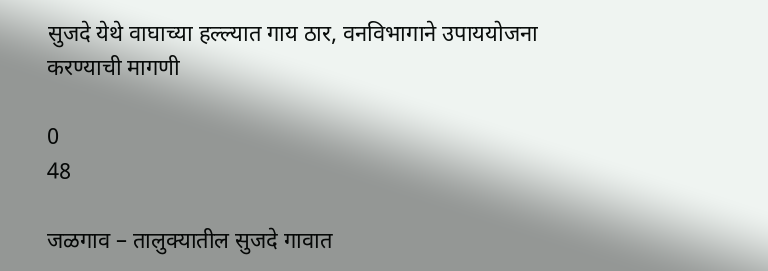सुजदे येथे वाघाच्या हल्ल्यात गाय ठार, वनविभागाने उपाययोजना करण्याची मागणी

0
48

जळगाव – तालुक्यातील सुजदे गावात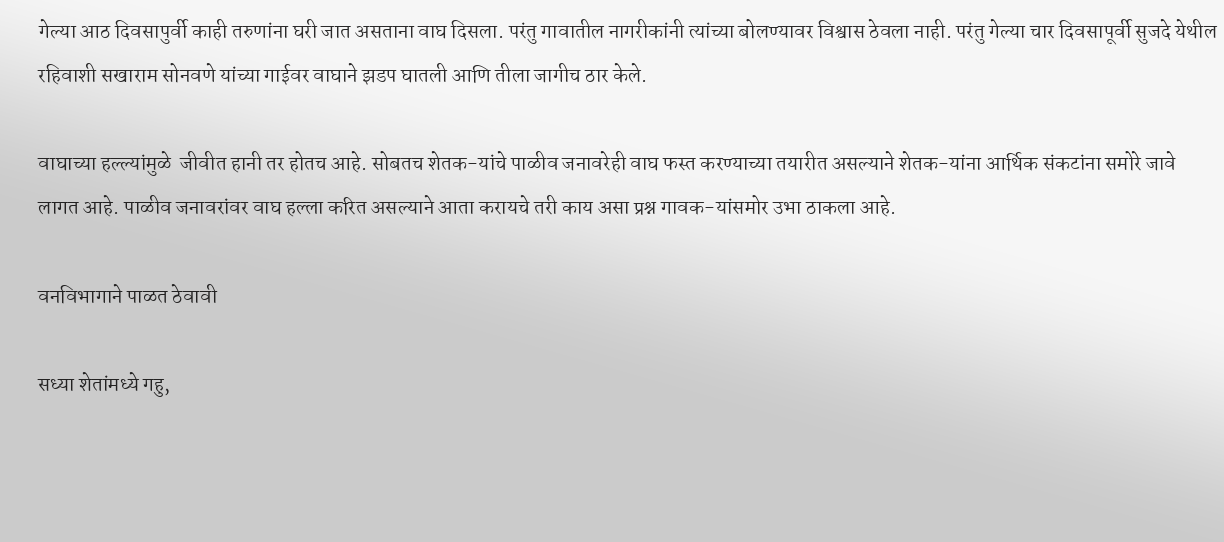गेल्या आठ दिवसापुर्वी काही तरुणांना घरी जात असताना वाघ दिसला. परंतु गावातील नागरीकांनी त्यांच्या बोलण्यावर विश्वास ठेवला नाही. परंतु गेल्या चार दिवसापूर्वी सुजदे येथील रहिवाशी सखाराम सोनवणे यांच्या गाईवर वाघाने झडप घातली आणि तीला जागीच ठार केले.

वाघाच्या हल्ल्यांमुळे  जीवीत हानी तर होतच आहे. सोबतच शेतक-यांचे पाळीव जनावरेही वाघ फस्त करण्याच्या तयारीत असल्याने शेतक-यांना आर्थिक संकटांना समोरे जावे लागत आहे. पाळीव जनावरांवर वाघ हल्ला करित असल्याने आता करायचे तरी काय असा प्रश्न गावक-यांसमोर उभा ठाकला आहे.

वनविभागाने पाळत ठेवावी

सध्या शेतांमध्ये गहु,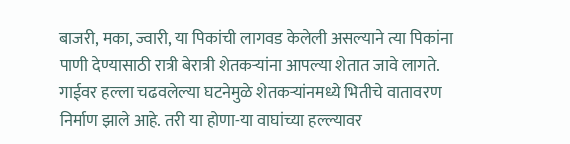बाजरी, मका, ज्वारी, या पिकांची लागवड केलेली असल्याने त्या पिकांना पाणी देण्यासाठी रात्री बेरात्री शेतकऱ्यांना आपल्या शेतात जावे लागते. गाईवर हल्ला चढवलेल्या घटनेमुळे शेतकऱ्यांनमध्ये भितीचे वातावरण निर्माण झाले आहे. तरी या होणा-या वाघांच्या हल्ल्यावर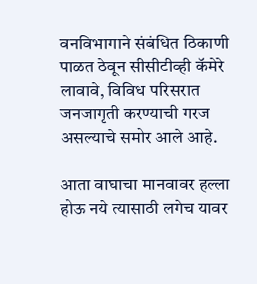वनविभागाने संबंधित ठिकाणी पाळत ठेवून सीसीटीव्ही कॅमेरे लावावे, विविध परिसरात जनजागृती करण्याची गरज असल्याचे समोर आले आहे.

आता वाघाचा मानवावर हल्ला होऊ नये त्यासाठी लगेच यावर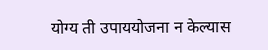योग्य ती उपाययोजना न केल्यास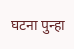घटना पुन्हा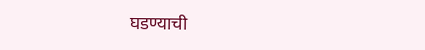घडण्याची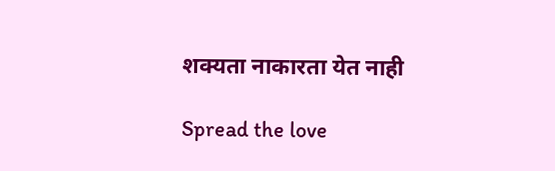शक्यता नाकारता येत नाही

Spread the love